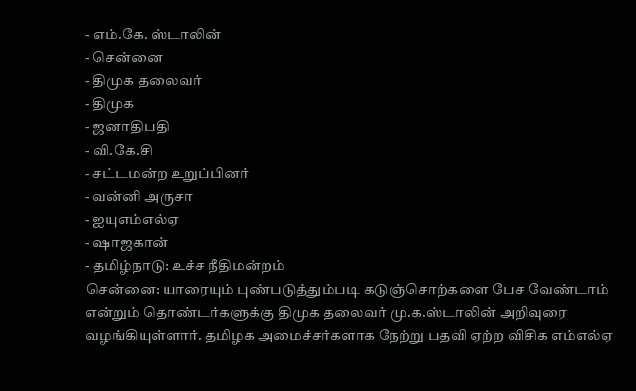- எம்.கே. ஸ்டாலின்
- சென்னை
- திமுக தலைவர்
- திமுக
- ஜனாதிபதி
- வி.கே.சி
- சட்டமன்ற உறுப்பினர்
- வன்னி அருசா
- ஐயுஎம்எல்ஏ
- ஷாஜகான்
- தமிழ்நாடு: உச்ச நீதிமன்றம்
சென்னை: யாரையும் புண்படுத்தும்படி கடுஞ்சொற்களை பேச வேண்டாம் என்றும் தொண்டர்களுக்கு திமுக தலைவர் மு.க.ஸ்டாலின் அறிவுரை வழங்கியுள்ளார். தமிழக அமைச்சர்களாக நேற்று பதவி ஏற்ற விசிக எம்எல்ஏ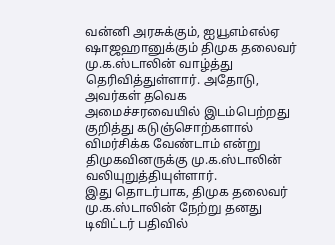வன்னி அரசுக்கும், ஐயூஎம்எல்ஏ ஷாஜஹானுக்கும் திமுக தலைவர் மு.க.ஸ்டாலின் வாழ்த்து தெரிவித்துள்ளார். அதோடு, அவர்கள் தவெக அமைச்சரவையில் இடம்பெற்றது குறித்து கடுஞ்சொற்களால் விமர்சிக்க வேண்டாம் என்று திமுகவினருக்கு மு.க.ஸ்டாலின் வலியுறுத்தியுள்ளார்.
இது தொடர்பாக, திமுக தலைவர் மு.க.ஸ்டாலின் நேற்று தனது டிவிட்டர் பதிவில்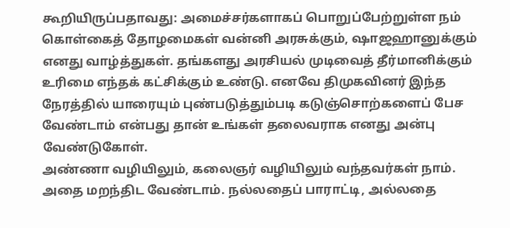கூறியிருப்பதாவது: அமைச்சர்களாகப் பொறுப்பேற்றுள்ள நம் கொள்கைத் தோழமைகள் வன்னி அரசுக்கும், ஷாஜஹானுக்கும் எனது வாழ்த்துகள். தங்களது அரசியல் முடிவைத் தீர்மானிக்கும் உரிமை எந்தக் கட்சிக்கும் உண்டு. எனவே திமுகவினர் இந்த நேரத்தில் யாரையும் புண்படுத்தும்படி கடுஞ்சொற்களைப் பேச வேண்டாம் என்பது தான் உங்கள் தலைவராக எனது அன்பு வேண்டுகோள்.
அண்ணா வழியிலும், கலைஞர் வழியிலும் வந்தவர்கள் நாம். அதை மறந்திட வேண்டாம். நல்லதைப் பாராட்டி, அல்லதை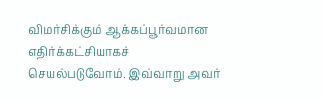விமர்சிக்கும் ஆக்கப்பூர்வமான எதிர்க்கட்சியாகச் செயல்படுவோம். இவ்வாறு அவர்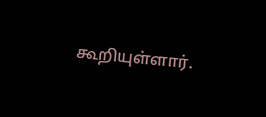கூறியுள்ளார்.